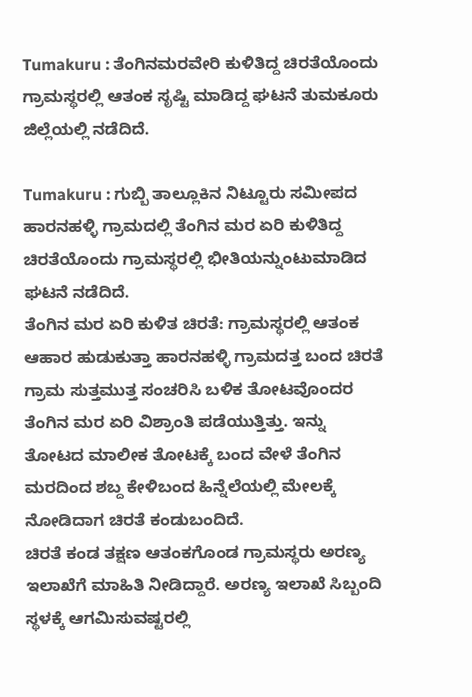Tumakuru : ತೆಂಗಿನಮರವೇರಿ ಕುಳಿತಿದ್ದ ಚಿರತೆಯೊಂದು ಗ್ರಾಮಸ್ಥರಲ್ಲಿ ಆತಂಕ ಸೃಷ್ಟಿ ಮಾಡಿದ್ದ ಘಟನೆ ತುಮಕೂರು ಜಿಲ್ಲೆಯಲ್ಲಿ ನಡೆದಿದೆ.

Tumakuru : ಗುಬ್ಬಿ ತಾಲ್ಲೂಕಿನ ನಿಟ್ಟೂರು ಸಮೀಪದ ಹಾರನಹಳ್ಳಿ ಗ್ರಾಮದಲ್ಲಿ ತೆಂಗಿನ ಮರ ಏರಿ ಕುಳಿತಿದ್ದ ಚಿರತೆಯೊಂದು ಗ್ರಾಮಸ್ಥರಲ್ಲಿ ಭೀತಿಯನ್ನುಂಟುಮಾಡಿದ ಘಟನೆ ನಡೆದಿದೆ.
ತೆಂಗಿನ ಮರ ಏರಿ ಕುಳಿತ ಚಿರತೆ: ಗ್ರಾಮಸ್ಥರಲ್ಲಿ ಆತಂಕ
ಆಹಾರ ಹುಡುಕುತ್ತಾ ಹಾರನಹಳ್ಳಿ ಗ್ರಾಮದತ್ತ ಬಂದ ಚಿರತೆ ಗ್ರಾಮ ಸುತ್ತಮುತ್ತ ಸಂಚರಿಸಿ ಬಳಿಕ ತೋಟವೊಂದರ ತೆಂಗಿನ ಮರ ಏರಿ ವಿಶ್ರಾಂತಿ ಪಡೆಯುತ್ತಿತ್ತು. ಇನ್ನು ತೋಟದ ಮಾಲೀಕ ತೋಟಕ್ಕೆ ಬಂದ ವೇಳೆ ತೆಂಗಿನ ಮರದಿಂದ ಶಬ್ದ ಕೇಳಿಬಂದ ಹಿನ್ನೆಲೆಯಲ್ಲಿ ಮೇಲಕ್ಕೆ ನೋಡಿದಾಗ ಚಿರತೆ ಕಂಡುಬಂದಿದೆ.
ಚಿರತೆ ಕಂಡ ತಕ್ಷಣ ಆತಂಕಗೊಂಡ ಗ್ರಾಮಸ್ಥರು ಅರಣ್ಯ ಇಲಾಖೆಗೆ ಮಾಹಿತಿ ನೀಡಿದ್ದಾರೆ. ಅರಣ್ಯ ಇಲಾಖೆ ಸಿಬ್ಬಂದಿ ಸ್ಥಳಕ್ಕೆ ಆಗಮಿಸುವಷ್ಟರಲ್ಲಿ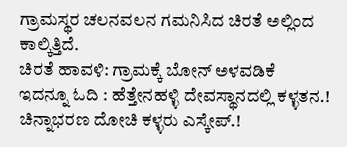ಗ್ರಾಮಸ್ಥರ ಚಲನವಲನ ಗಮನಿಸಿದ ಚಿರತೆ ಅಲ್ಲಿಂದ ಕಾಲ್ಕಿತ್ತಿದೆ.
ಚಿರತೆ ಹಾವಳಿ: ಗ್ರಾಮಕ್ಕೆ ಬೋನ್ ಅಳವಡಿಕೆ
ಇದನ್ನೂ ಓದಿ : ಹೆತ್ತೇನಹಳ್ಳಿ ದೇವಸ್ಥಾನದಲ್ಲಿ ಕಳ್ಳತನ.! ಚಿನ್ನಾಭರಣ ದೋಚಿ ಕಳ್ಳರು ಎಸ್ಕೇಪ್.!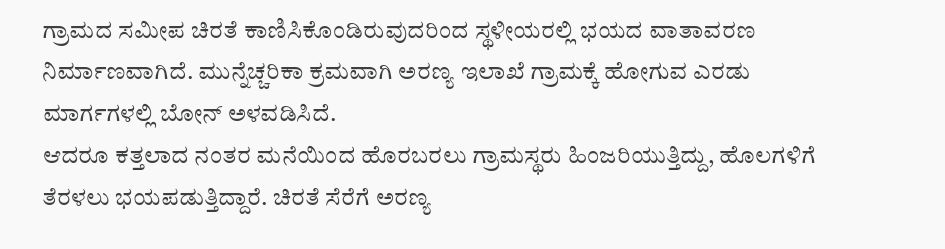ಗ್ರಾಮದ ಸಮೀಪ ಚಿರತೆ ಕಾಣಿಸಿಕೊಂಡಿರುವುದರಿಂದ ಸ್ಥಳೀಯರಲ್ಲಿ ಭಯದ ವಾತಾವರಣ ನಿರ್ಮಾಣವಾಗಿದೆ. ಮುನ್ನೆಚ್ಚರಿಕಾ ಕ್ರಮವಾಗಿ ಅರಣ್ಯ ಇಲಾಖೆ ಗ್ರಾಮಕ್ಕೆ ಹೋಗುವ ಎರಡು ಮಾರ್ಗಗಳಲ್ಲಿ ಬೋನ್ ಅಳವಡಿಸಿದೆ.
ಆದರೂ ಕತ್ತಲಾದ ನಂತರ ಮನೆಯಿಂದ ಹೊರಬರಲು ಗ್ರಾಮಸ್ಥರು ಹಿಂಜರಿಯುತ್ತಿದ್ದು, ಹೊಲಗಳಿಗೆ ತೆರಳಲು ಭಯಪಡುತ್ತಿದ್ದಾರೆ. ಚಿರತೆ ಸೆರೆಗೆ ಅರಣ್ಯ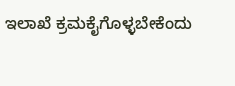ಇಲಾಖೆ ಕ್ರಮಕೈಗೊಳ್ಳಬೇಕೆಂದು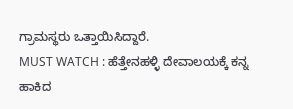ಗ್ರಾಮಸ್ಥರು ಒತ್ತಾಯಿಸಿದ್ದಾರೆ.
MUST WATCH : ಹೆತ್ತೇನಹಳ್ಳಿ ದೇವಾಲಯಕ್ಕೆ ಕನ್ನ ಹಾಕಿದ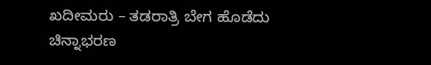ಖದೀಮರು – ತಡರಾತ್ರಿ ಬೇಗ ಹೊಡೆದು ಚಿನ್ನಾಭರಣ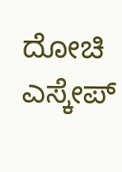ದೋಚಿ ಎಸ್ಕೇಪ್